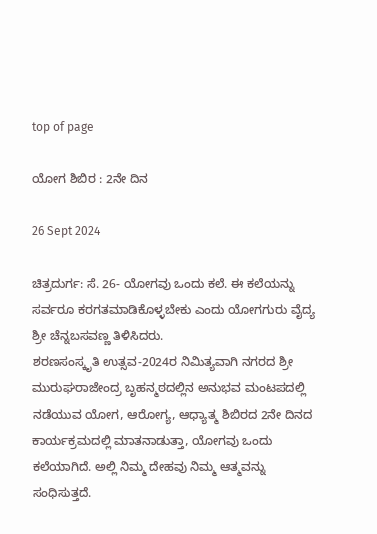top of page

ಯೋಗ ಶಿಬಿರ : 2ನೇ ದಿನ

26 Sept 2024

ಚಿತ್ರದುರ್ಗ: ಸೆ. 26- ಯೋಗವು ಒಂದು ಕಲೆ. ಈ ಕಲೆಯನ್ನು ಸರ್ವರೂ ಕರಗತಮಾಡಿಕೊಳ್ಳಬೇಕು ಎಂದು ಯೋಗಗುರು ವೈದ್ಯ ಶ್ರೀ ಚೆನ್ನಬಸವಣ್ಣ ತಿಳಿಸಿದರು.
ಶರಣಸಂಸ್ಕೃತಿ ಉತ್ಸವ-2024ರ ನಿಮಿತ್ಯವಾಗಿ ನಗರದ ಶ್ರೀ ಮುರುಘರಾಜೇಂದ್ರ ಬೃಹನ್ಮಠದಲ್ಲಿನ ಅನುಭವ ಮಂಟಪದಲ್ಲಿ ನಡೆಯುವ ಯೋಗ, ಆರೋಗ್ಯ, ಆಧ್ಯಾತ್ಮ ಶಿಬಿರದ 2ನೇ ದಿನದ ಕಾರ್ಯಕ್ರಮದಲ್ಲಿ ಮಾತನಾಡುತ್ತಾ, ಯೋಗವು ಒಂದು ಕಲೆಯಾಗಿದೆ. ಅಲ್ಲಿ ನಿಮ್ಮ ದೇಹವು ನಿಮ್ಮ ಆತ್ಮವನ್ನು ಸಂಧಿಸುತ್ತದೆ.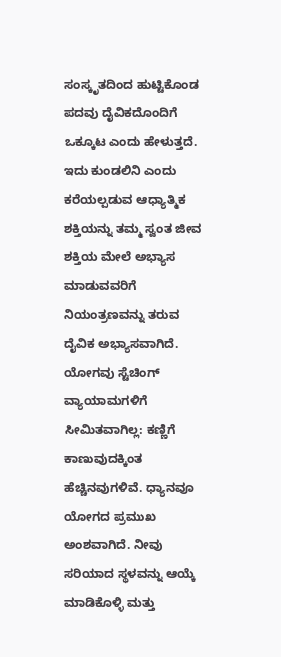ಸಂಸ್ಕೃತದಿಂದ ಹುಟ್ಟಿಕೊಂಡ ಪದವು ದೈವಿಕದೊಂದಿಗೆ ಒಕ್ಕೂಟ ಎಂದು ಹೇಳುತ್ತದೆ. ಇದು ಕುಂಡಲಿನಿ ಎಂದು ಕರೆಯಲ್ಪಡುವ ಆಧ್ಯಾತ್ಮಿಕ ಶಕ್ತಿಯನ್ನು ತಮ್ಮ ಸ್ವಂತ ಜೀವ ಶಕ್ತಿಯ ಮೇಲೆ ಅಭ್ಯಾಸ ಮಾಡುವವರಿಗೆ ನಿಯಂತ್ರಣವನ್ನು ತರುವ ದೈವಿಕ ಅಭ್ಯಾಸವಾಗಿದೆ. ಯೋಗವು ಸ್ಟೆಚಿಂಗ್ ವ್ಯಾಯಾಮಗಳಿಗೆ ಸೀಮಿತವಾಗಿಲ್ಲ: ಕಣ್ಣಿಗೆ ಕಾಣುವುದಕ್ಕಿಂತ ಹೆಚ್ಚಿನವುಗಳಿವೆ. ಧ್ಯಾನವೂ ಯೋಗದ ಪ್ರಮುಖ ಅಂಶವಾಗಿದೆ. ನೀವು ಸರಿಯಾದ ಸ್ಥಳವನ್ನು ಆಯ್ಕೆ ಮಾಡಿಕೊಳ್ಳಿ ಮತ್ತು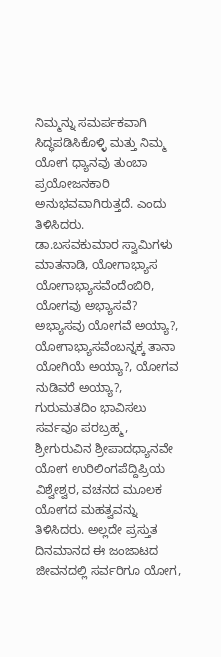ನಿಮ್ಮನ್ನು ಸಮರ್ಪಕವಾಗಿ ಸಿದ್ಧಪಡಿಸಿಕೊಳ್ಳಿ ಮತ್ತು ನಿಮ್ಮ ಯೋಗ ಧ್ಯಾನವು ತುಂಬಾ ಪ್ರಯೋಜನಕಾರಿ ಅನುಭವವಾಗಿರುತ್ತದೆ. ಎಂದು ತಿಳಿಸಿದರು.
ಡಾ.ಬಸವಕುಮಾರ ಸ್ವಾಮಿಗಳು ಮಾತನಾಡಿ, ಯೋಗಾಭ್ಯಾಸ ಯೋಗಾಭ್ಯಾಸವೆಂದೆಂಬಿರಿ, ಯೋಗವು ಅಭ್ಯಾಸವೆ? ಅಭ್ಯಾಸವು ಯೋಗವೆ ಅಯ್ಯಾ?, ಯೋಗಾಭ್ಯಾಸವೆಂಬನ್ನಕ್ಕ ತಾನಾ ಯೋಗಿಯೆ ಅಯ್ಯಾ?, ಯೋಗವ ನುಡಿವರೆ ಅಯ್ಯಾ?, ಗುರುಮತದಿಂ ಭಾವಿಸಲು ಸರ್ವವೂ ಪರಬ್ರಹ್ಮ, ಶ್ರೀಗುರುವಿನ ಶ್ರೀಪಾದಧ್ಯಾನವೇ ಯೋಗ ಉರಿಲಿಂಗಪೆದ್ದಿಪ್ರಿಯ ವಿಶ್ವೇಶ್ವರ, ವಚನದ ಮೂಲಕ ಯೋಗದ ಮಹತ್ವವನ್ನು ತಿಳಿಸಿದರು. ಅಲ್ಲದೇ ಪ್ರಸ್ತುತ ದಿನಮಾನದ ಈ ಜಂಜಾಟದ ಜೀವನದಲ್ಲಿ ಸರ್ವರಿಗೂ ಯೋಗ,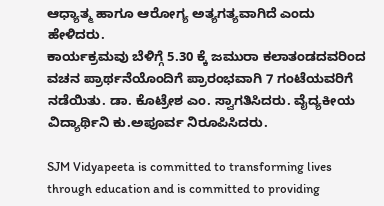ಆಧ್ಯಾತ್ಮ ಹಾಗೂ ಆರೋಗ್ಯ ಅತ್ಯಗತ್ಯವಾಗಿದೆ ಎಂದು ಹೇಳಿದರು.
ಕಾರ್ಯಕ್ರಮವು ಬೆಳಿಗ್ಗೆ 5.30 ಕ್ಕೆ ಜಮುರಾ ಕಲಾತಂಡದವರಿಂದ ವಚನ ಪ್ರಾರ್ಥನೆಯೊಂದಿಗೆ ಪ್ರಾರಂಭವಾಗಿ 7 ಗಂಟೆಯವರಿಗೆ ನಡೆಯಿತು. ಡಾ. ಕೊಟ್ರೇಶ ಎಂ. ಸ್ವಾಗತಿಸಿದರು. ವೈದ್ಯಕೀಯ ವಿದ್ಯಾರ್ಥಿನಿ ಕು.ಅಪೂರ್ವ ನಿರೂಪಿಸಿದರು.

SJM Vidyapeeta is committed to transforming lives through education and is committed to providing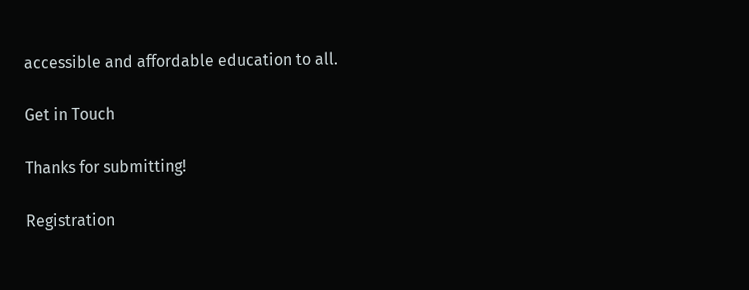accessible and affordable education to all.

Get in Touch

Thanks for submitting!

Registration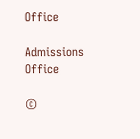Office

Admissions Office

©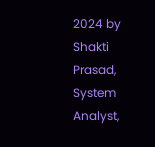2024 by Shakti Prasad, System Analyst,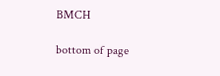BMCH

bottom of page